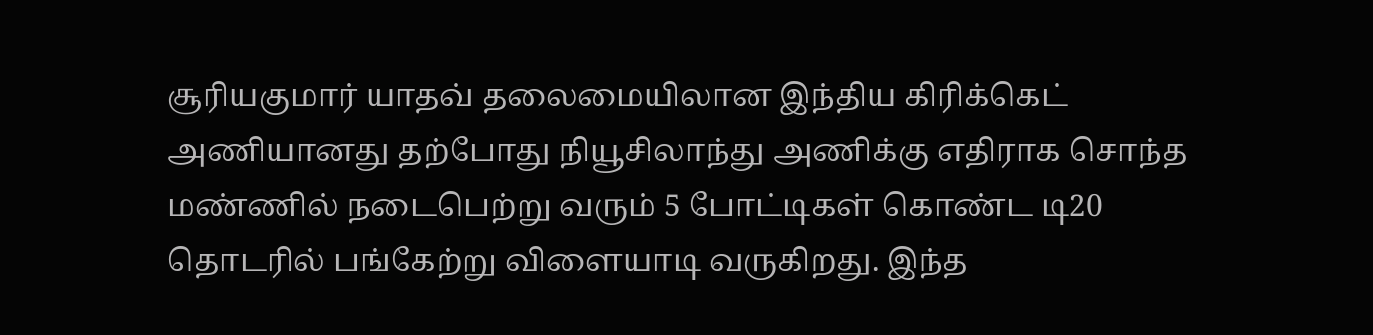சூரியகுமார் யாதவ் தலைமையிலான இந்திய கிரிக்கெட் அணியானது தற்போது நியூசிலாந்து அணிக்கு எதிராக சொந்த மண்ணில் நடைபெற்று வரும் 5 போட்டிகள் கொண்ட டி20 தொடரில் பங்கேற்று விளையாடி வருகிறது. இந்த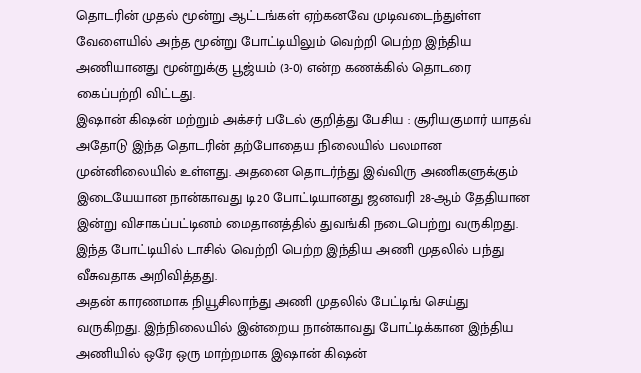தொடரின் முதல் மூன்று ஆட்டங்கள் ஏற்கனவே முடிவடைந்துள்ள வேளையில் அந்த மூன்று போட்டியிலும் வெற்றி பெற்ற இந்திய அணியானது மூன்றுக்கு பூஜ்யம் (3-0) என்ற கணக்கில் தொடரை கைப்பற்றி விட்டது.
இஷான் கிஷன் மற்றும் அக்சர் படேல் குறித்து பேசிய : சூரியகுமார் யாதவ்
அதோடு இந்த தொடரின் தற்போதைய நிலையில் பலமான முன்னிலையில் உள்ளது. அதனை தொடர்ந்து இவ்விரு அணிகளுக்கும் இடையேயான நான்காவது டி20 போட்டியானது ஜனவரி 28-ஆம் தேதியான இன்று விசாகப்பட்டினம் மைதானத்தில் துவங்கி நடைபெற்று வருகிறது. இந்த போட்டியில் டாசில் வெற்றி பெற்ற இந்திய அணி முதலில் பந்து வீசுவதாக அறிவித்தது.
அதன் காரணமாக நியூசிலாந்து அணி முதலில் பேட்டிங் செய்து வருகிறது. இந்நிலையில் இன்றைய நான்காவது போட்டிக்கான இந்திய அணியில் ஒரே ஒரு மாற்றமாக இஷான் கிஷன்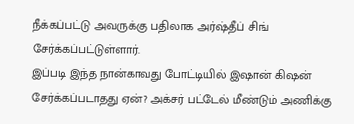நீக்கப்பட்டு அவருக்கு பதிலாக அர்ஷ்தீப் சிங் சேர்க்கப்பட்டுள்ளார்.
இப்படி இந்த நான்காவது போட்டியில் இஷான் கிஷன் சேர்க்கப்படாதது ஏன்? அக்சர் பட்டேல் மீண்டும் அணிக்கு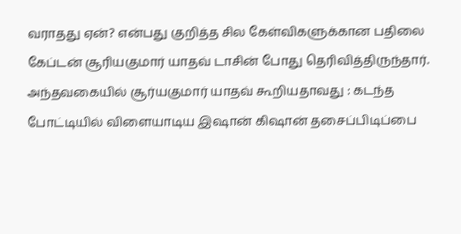வராதது ஏன்? என்பது குறித்த சில கேள்விகளுக்கான பதிலை கேப்டன் சூரியகுமார் யாதவ் டாசின் போது தெரிவித்திருந்தார். அந்தவகையில் சூர்யகுமார் யாதவ் கூறியதாவது : கடந்த போட்டியில் விளையாடிய இஷான் கிஷான் தசைப்பிடிப்பை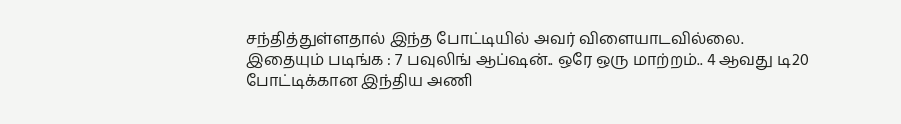சந்தித்துள்ளதால் இந்த போட்டியில் அவர் விளையாடவில்லை.
இதையும் படிங்க : 7 பவுலிங் ஆப்ஷன்.. ஒரே ஒரு மாற்றம்.. 4 ஆவது டி20 போட்டிக்கான இந்திய அணி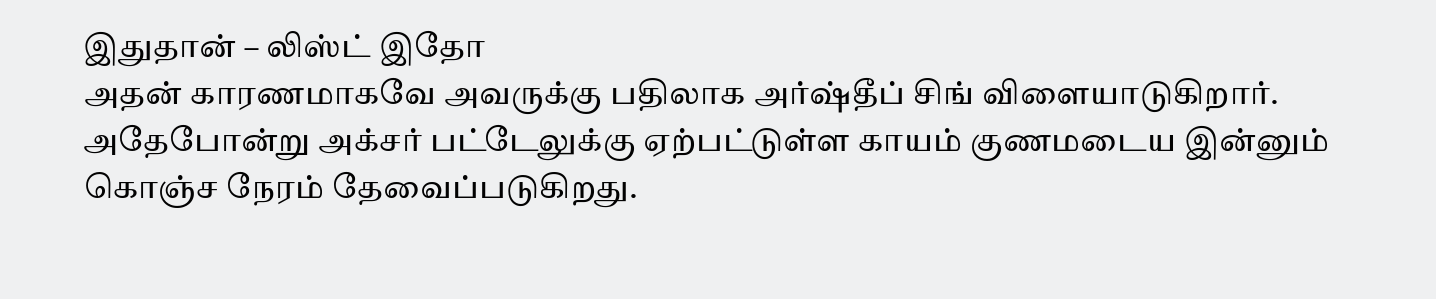இதுதான் – லிஸ்ட் இதோ
அதன் காரணமாகவே அவருக்கு பதிலாக அர்ஷ்தீப் சிங் விளையாடுகிறார். அதேபோன்று அக்சர் பட்டேலுக்கு ஏற்பட்டுள்ள காயம் குணமடைய இன்னும் கொஞ்ச நேரம் தேவைப்படுகிறது.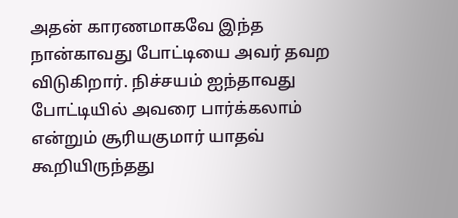அதன் காரணமாகவே இந்த நான்காவது போட்டியை அவர் தவற விடுகிறார். நிச்சயம் ஐந்தாவது போட்டியில் அவரை பார்க்கலாம் என்றும் சூரியகுமார் யாதவ் கூறியிருந்தது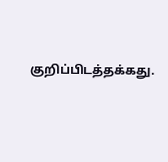குறிப்பிடத்தக்கது.